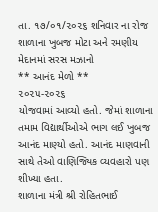તા. ૧૭/૦૧/૨૦૨૬ શનિવાર ના રોજ શાળાના ખુબજ મોટા અને રમણીય મેદાનમાં સરસ મઝાનો
** આનંદ મેળો **
૨૦૨૫-૨૦૨૬
યોજવામાં આવ્યો હતો. જેમાં શાળાના તમામ વિદ્યાર્થીઓએ ભાગ લઈ ખુબજ આનંદ માણ્યો હતો. આનંદ માણવાની સાથે તેઓ વાણિજ્યિક વ્યવહારો પણ શીખ્યા હતા.
શાળાના મંત્રી શ્રી રોહિતભાઈ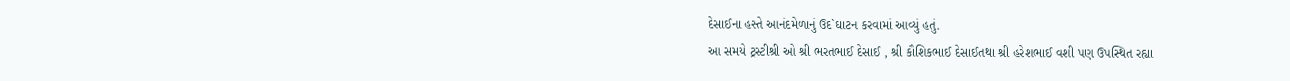દેસાઈના હસ્તે આનંદમેળાનું ઉદ`ઘાટન કરવામાં આવ્યું હતું.
આ સમયે ટ્રસ્ટીશ્રી ઓ શ્રી ભરતભાઈ દેસાઈ , શ્રી કૌશિકભાઈ દેસાઈતથા શ્રી હરેશભાઈ વશી પણ ઉપસ્થિત રહ્યા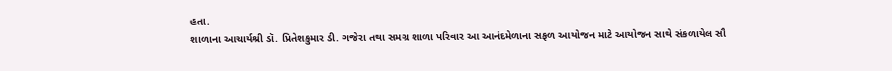હતા.
શાળાના આચાર્યશ્રી ડૉ. પ્રિતેશકુમાર ડી. ગજેરા તથા સમગ્ર શાળા પરિવાર આ આનંદમેળાના સફળ આયોજન માટે આયોજન સાથે સંકળાયેલ સૌ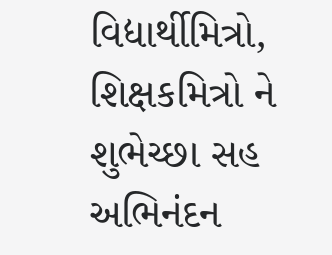વિદ્યાર્થીમિત્રો, શિક્ષકમિત્રો ને શુભેચ્છા સહ અભિનંદન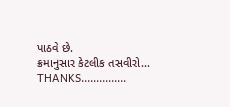પાઠવે છે.
ક્રમાનુસાર કેટલીક તસવીરો...
THANKS...............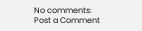No comments:
Post a Comment